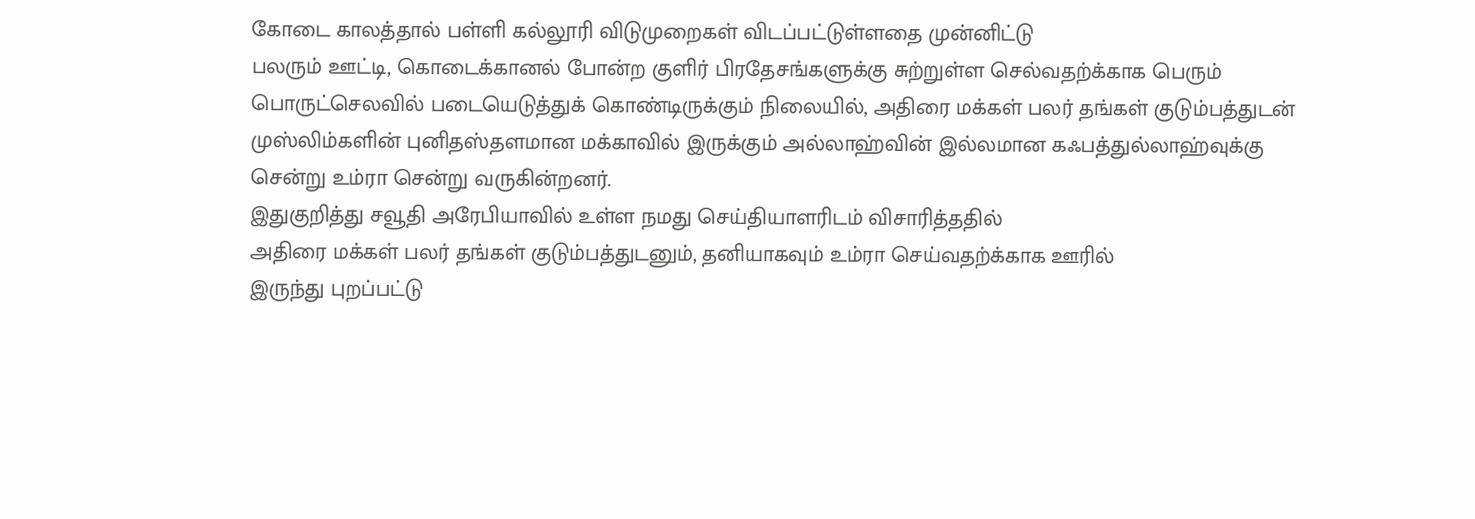கோடை காலத்தால் பள்ளி கல்லூரி விடுமுறைகள் விடப்பட்டுள்ளதை முன்னிட்டு
பலரும் ஊட்டி, கொடைக்கானல் போன்ற குளிர் பிரதேசங்களுக்கு சுற்றுள்ள செல்வதற்க்காக பெரும்
பொருட்செலவில் படையெடுத்துக் கொண்டிருக்கும் நிலையில், அதிரை மக்கள் பலர் தங்கள் குடும்பத்துடன்
முஸ்லிம்களின் புனிதஸ்தளமான மக்காவில் இருக்கும் அல்லாஹ்வின் இல்லமான கஃபத்துல்லாஹ்வுக்கு
சென்று உம்ரா சென்று வருகின்றனர்.
இதுகுறித்து சவூதி அரேபியாவில் உள்ள நமது செய்தியாளரிடம் விசாரித்ததில்
அதிரை மக்கள் பலர் தங்கள் குடும்பத்துடனும், தனியாகவும் உம்ரா செய்வதற்க்காக ஊரில்
இருந்து புறப்பட்டு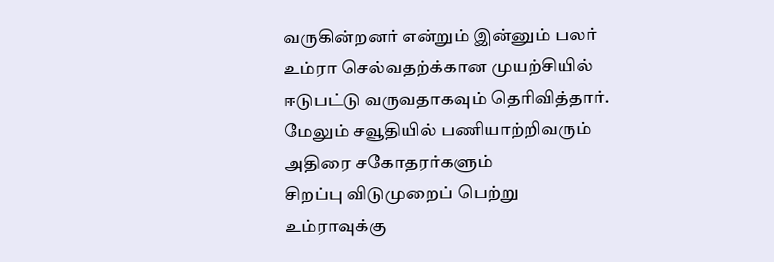வருகின்றனர் என்றும் இன்னும் பலர் உம்ரா செல்வதற்க்கான முயற்சியில்
ஈடுபட்டு வருவதாகவும் தெரிவித்தார்.
மேலும் சவூதியில் பணியாற்றிவரும் அதிரை சகோதரர்களும்
சிறப்பு விடுமுறைப் பெற்று உம்ராவுக்கு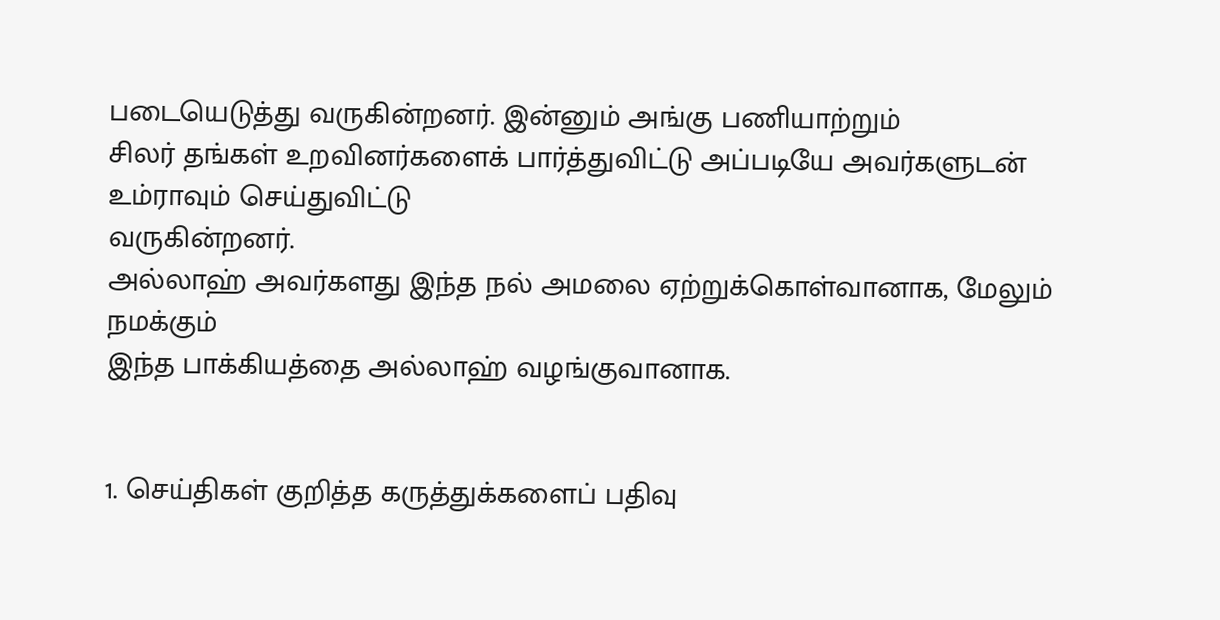படையெடுத்து வருகின்றனர். இன்னும் அங்கு பணியாற்றும்
சிலர் தங்கள் உறவினர்களைக் பார்த்துவிட்டு அப்படியே அவர்களுடன் உம்ராவும் செய்துவிட்டு
வருகின்றனர்.
அல்லாஹ் அவர்களது இந்த நல் அமலை ஏற்றுக்கொள்வானாக, மேலும் நமக்கும்
இந்த பாக்கியத்தை அல்லாஹ் வழங்குவானாக.


1. செய்திகள் குறித்த கருத்துக்களைப் பதிவு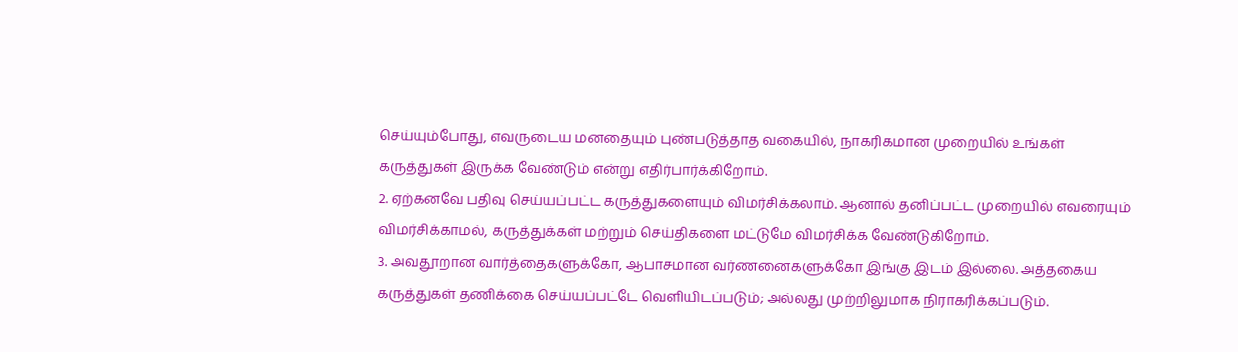செய்யும்போது, எவருடைய மனதையும் புண்படுத்தாத வகையில், நாகரிகமான முறையில் உங்கள் கருத்துகள் இருக்க வேண்டும் என்று எதிர்பார்க்கிறோம்.
2. ஏற்கனவே பதிவு செய்யப்பட்ட கருத்துகளையும் விமர்சிக்கலாம். ஆனால் தனிப்பட்ட முறையில் எவரையும் விமர்சிக்காமல், கருத்துக்கள் மற்றும் செய்திகளை மட்டுமே விமர்சிக்க வேண்டுகிறோம்.
3. அவதூறான வார்த்தைகளுக்கோ, ஆபாசமான வர்ணனைகளுக்கோ இங்கு இடம் இல்லை. அத்தகைய கருத்துகள் தணிக்கை செய்யப்பட்டே வெளியிடப்படும்; அல்லது முற்றிலுமாக நிராகரிக்கப்படும்.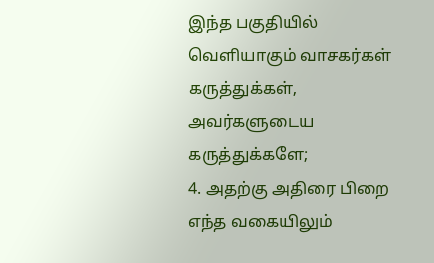இந்த பகுதியில் வெளியாகும் வாசகர்கள் கருத்துக்கள், அவர்களுடைய கருத்துக்களே;
4. அதற்கு அதிரை பிறை எந்த வகையிலும்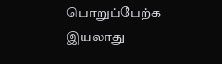பொறுப்பேற்க இயலாது